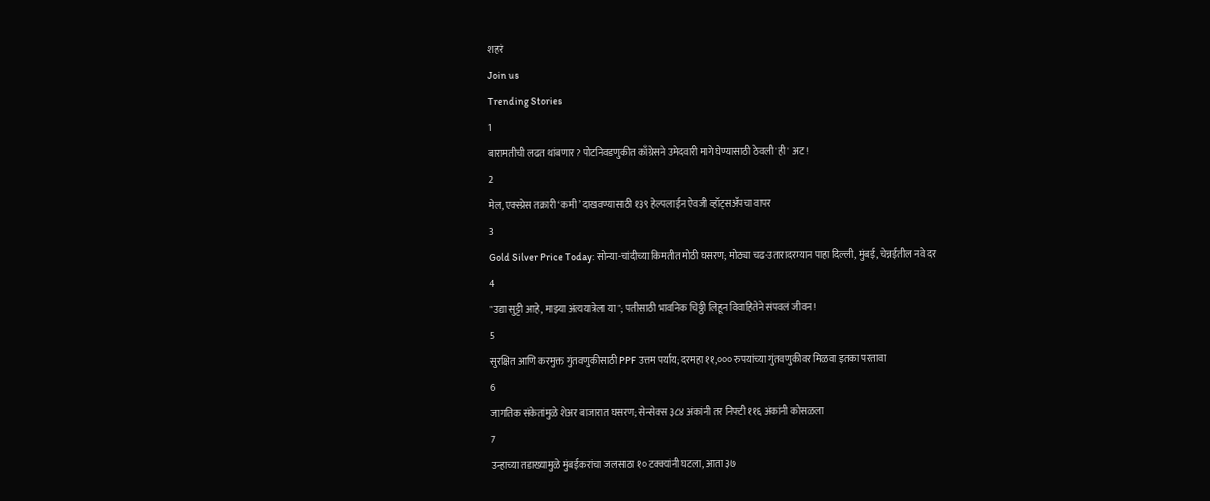शहरं
Join us
Trending Stories
1
बारामतीची लढत थांबणार? पोटनिवडणुकीत काँग्रेसने उमेदवारी मागे घेण्यासाठी ठेवली 'ही' अट!
2
मेल, एक्स्प्रेस तक्रारी ‘कमी’ दाखवण्यासाठी १३९ हेल्पलाईन ऐवजी व्हॉट्सॲपचा वापर
3
Gold Silver Price Today: सोन्या-चांदीच्या किमतीत मोठी घसरण; मोठ्या चढ-उतारादरम्यान पाहा दिल्ली, मुंबई, चेन्नईतील नवे दर
4
"उद्या सुट्टी आहे, माझ्या अंत्ययात्रेला या"; पतीसाठी भावनिक चिठ्ठी लिहून विवाहितेने संपवलं जीवन!
5
सुरक्षित आणि करमुक्त गुंतवणुकीसाठी PPF उत्तम पर्याय; दरमहा ११,००० रुपयांच्या गुंतवणुकीवर मिळवा इतका परतावा
6
जागतिक संकेतांमुळे शेअर बाजारात घसरण; सेन्सेक्स ३८४ अंकांनी तर निफ्टी ११६ अंकांनी कोसळला
7
उन्हाच्या तडाख्यामुळे मुंबईकरांचा जलसाठा १० टक्क्यांनी घटला, आता ३७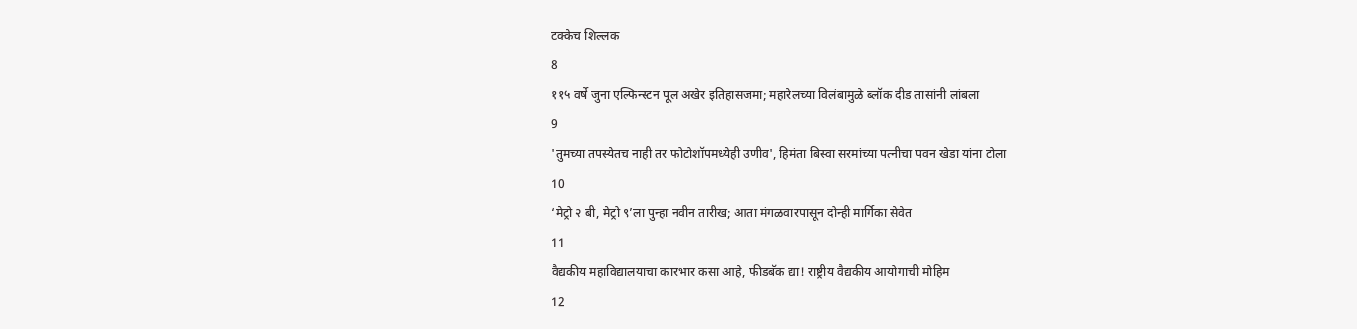टक्केच शिल्लक
8
११५ वर्षे जुना एल्फिन्स्टन पूल अखेर इतिहासजमा; महारेलच्या विलंबामुळे ब्लॉक दीड तासांनी लांबला
9
'तुमच्या तपस्येतच नाही तर फोटोशॉपमध्येही उणीव', हिमंता बिस्वा सरमांच्या पत्नीचा पवन खेडा यांना टोला
10
‘मेट्रो २ बी, मेट्रो ९’ला पुन्हा नवीन तारीख; आता मंगळवारपासून दोन्ही मार्गिका सेवेत
11
वैद्यकीय महाविद्यालयाचा कारभार कसा आहे, फीडबॅक द्या! राष्ट्रीय वैद्यकीय आयोगाची मोहिम
12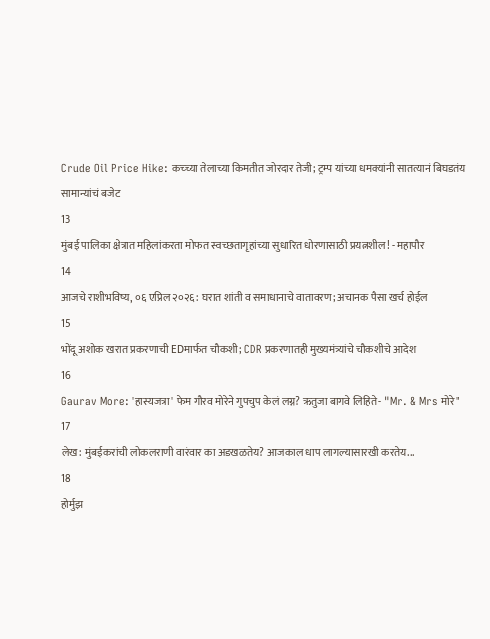Crude Oil Price Hike: कच्च्या तेलाच्या किमतीत जोरदार तेजी; ट्रम्प यांच्या धमक्यांनी सातत्यानं बिघडतंय सामान्यांचं बजेट
13
मुंबई पालिका क्षेत्रात महिलांकरता मोफत स्वच्छतागृहांच्या सुधारित धोरणासाठी प्रयत्नशील! - महापौर
14
आजचे राशीभविष्य, ०६ एप्रिल २०२६: घरात शांती व समाधानाचे वातावरण; अचानक पैसा खर्च होईल
15
भोंदू अशोक खरात प्रकरणाची EDमार्फत चौकशी; CDR प्रकरणातही मुख्यमंत्र्यांचे चौकशीचे आदेश
16
Gaurav More: 'हास्यजत्रा' फेम गौरव मोरेने गुपचुप केलं लग्न? ऋतुजा बागवे लिहिते- "Mr. & Mrs मोरे"
17
लेख: मुंबईकरांची लोकलराणी वारंवार का अडखळतेय? आजकाल धाप लागल्यासारखी करतेय...
18
होर्मुझ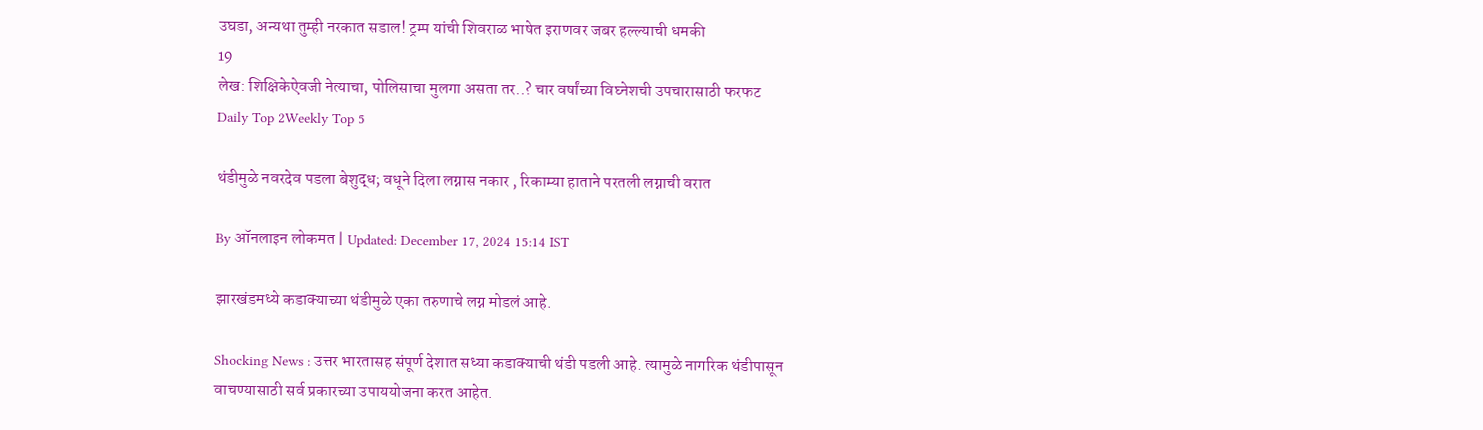उघडा, अन्यथा तुम्ही नरकात सडाल! ट्रम्प यांची शिवराळ भाषेत इराणवर जबर हल्ल्याची धमकी
19
लेख: शिक्षिकेऐवजी नेत्याचा, पोलिसाचा मुलगा असता तर..? चार वर्षांच्या विघ्नेशची उपचारासाठी फरफट
Daily Top 2Weekly Top 5

थंडीमुळे नवरदेव पडला बेशुद्ध; वधूने दिला लग्नास नकार , रिकाम्या हाताने परतली लग्नाची वरात

By ऑनलाइन लोकमत | Updated: December 17, 2024 15:14 IST

झारखंडमध्ये कडाक्याच्या थंडीमुळे एका तरुणाचे लग्न मोडलं आहे.

Shocking News : उत्तर भारतासह संपूर्ण देशात सध्या कडाक्याची थंडी पडली आहे. त्यामुळे नागरिक थंडीपासून वाचण्यासाठी सर्व प्रकारच्या उपाययोजना करत आहेत.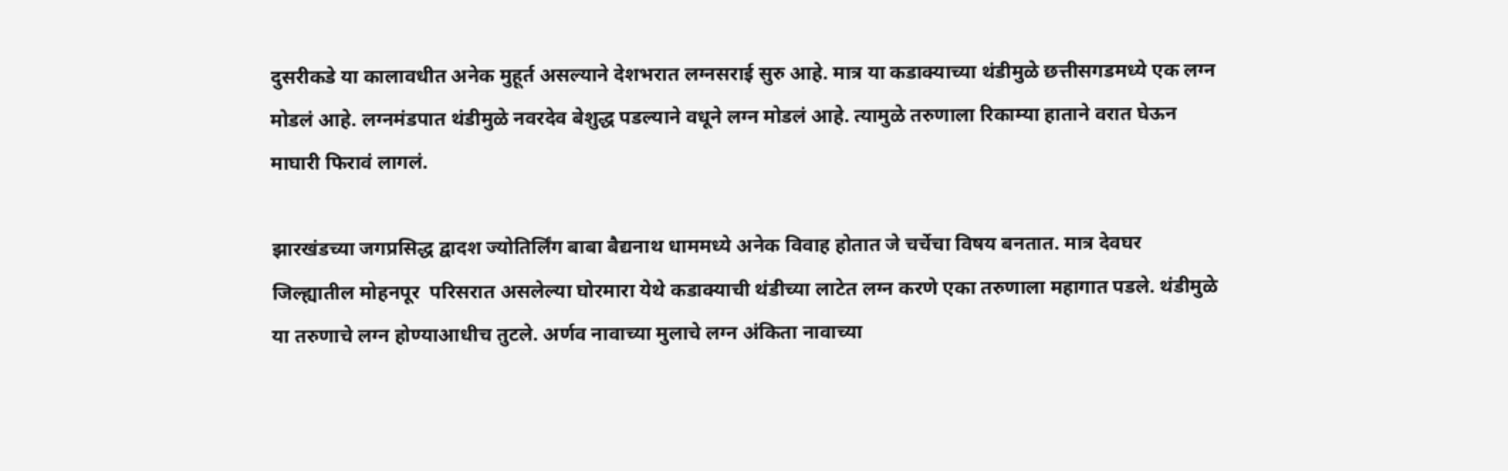दुसरीकडे या कालावधीत अनेक मुहूर्त असल्याने देशभरात लग्नसराई सुरु आहे. मात्र या कडाक्याच्या थंडीमुळे छत्तीसगडमध्ये एक लग्न मोडलं आहे. लग्नमंडपात थंडीमुळे नवरदेव बेशुद्ध पडल्याने वधूने लग्न मोडलं आहे. त्यामुळे तरुणाला रिकाम्या हाताने वरात घेऊन माघारी फिरावं लागलं.

झारखंडच्या जगप्रसिद्ध द्वादश ज्योतिर्लिंग बाबा बैद्यनाथ धाममध्ये अनेक विवाह होतात जे चर्चेचा विषय बनतात. मात्र देवघर जिल्ह्यातील मोहनपूर  परिसरात असलेल्या घोरमारा येथे कडाक्याची थंडीच्या लाटेत लग्न करणे एका तरुणाला महागात पडले. थंडीमुळे या तरुणाचे लग्न होण्याआधीच तुटले. अर्णव नावाच्या मुलाचे लग्न अंकिता नावाच्या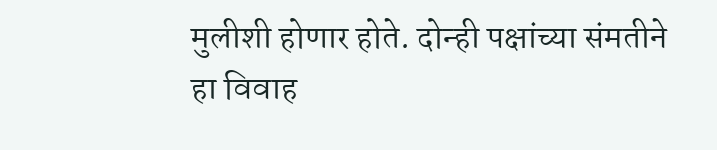मुलीशी होणार होते. दोन्ही पक्षांच्या संमतीने हा विवाह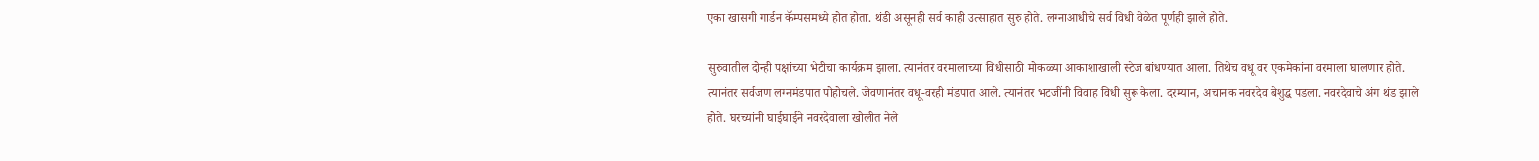एका खासगी गार्डन कॅम्पसमध्ये होत होता. थंडी असूनही सर्व काही उत्साहात सुरु होते. लग्नाआधीचे सर्व विधी वेळेत पूर्णही झाले होते.

सुरुवातील दोन्ही पक्षांच्या भेटीचा कार्यक्रम झाला. त्यानंतर वरमालाच्या विधीसाठी मोकळ्या आकाशाखाली स्टेज बांधण्यात आला. तिथेच वधू वर एकमेकांना वरमाला घालणार होते. त्यानंतर सर्वजण लग्नमंडपात पोहोचले. जेवणानंतर वधू-वरही मंडपात आले. त्यानंतर भटजींनी विवाह विधी सुरू केला. दरम्यान, अचानक नवरदेव बेशुद्ध पडला. नवरदेवाचे अंग थंड झाले होते. घरच्यांनी घाईघाईने नवरदेवाला खोलीत नेले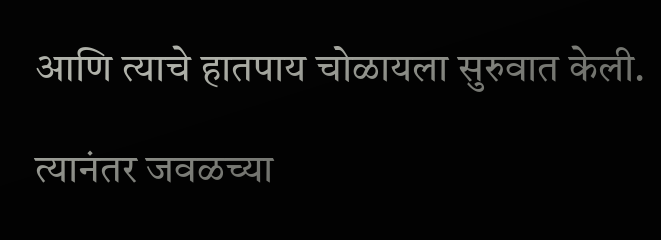आणि त्याचे हातपाय चोळायला सुरुवात केली.

त्यानंतर जवळच्या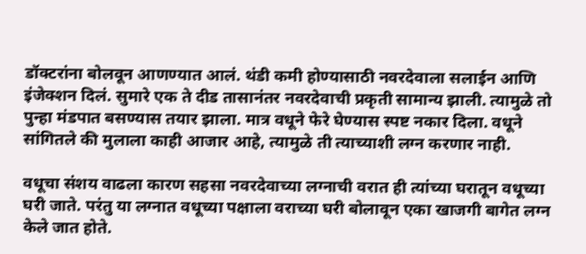डॉक्टरांना बोलवून आणण्यात आलं. थंडी कमी होण्यासाठी नवरदेवाला सलाईन आणि इंजेक्शन दिलं. सुमारे एक ते दीड तासानंतर नवरदेवाची प्रकृती सामान्य झाली. त्यामुळे तो पुन्हा मंडपात बसण्यास तयार झाला. मात्र वधूने फेरे घेण्यास स्पष्ट नकार दिला. वधूने सांगितले की मुलाला काही आजार आहे, त्यामुळे ती त्याच्याशी लग्न करणार नाही.

वधूचा संशय वाढला कारण सहसा नवरदेवाच्या लग्नाची वरात ही त्यांच्या घरातून वधूच्या घरी जाते. परंतु या लग्नात वधूच्या पक्षाला वराच्या घरी बोलावून एका खाजगी बागेत लग्न केले जात होते.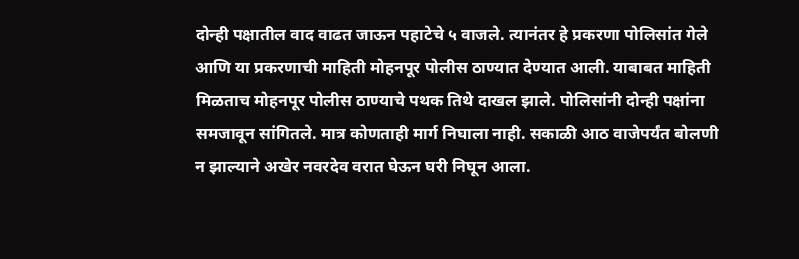दोन्ही पक्षातील वाद वाढत जाऊन पहाटेचे ५ वाजले. त्यानंतर हे प्रकरणा पोलिसांत गेले आणि या प्रकरणाची माहिती मोहनपूर पोलीस ठाण्यात देण्यात आली. याबाबत माहिती मिळताच मोहनपूर पोलीस ठाण्याचे पथक तिथे दाखल झाले. पोलिसांनी दोन्ही पक्षांना समजावून सांगितले. मात्र कोणताही मार्ग निघाला नाही. सकाळी आठ वाजेपर्यंत बोलणी न झाल्याने अखेर नवरदेव वरात घेऊन घरी निघून आला.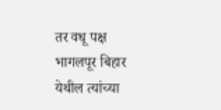तर वधू पक्ष भागलपूर बिहार येथील त्यांच्या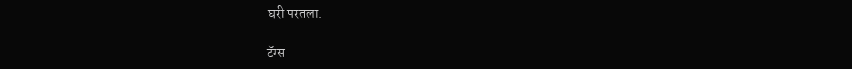घरी परतला.

टॅग्स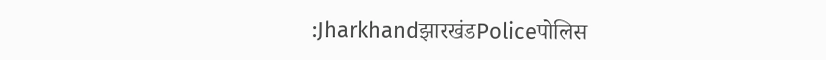:JharkhandझारखंडPoliceपोलिस